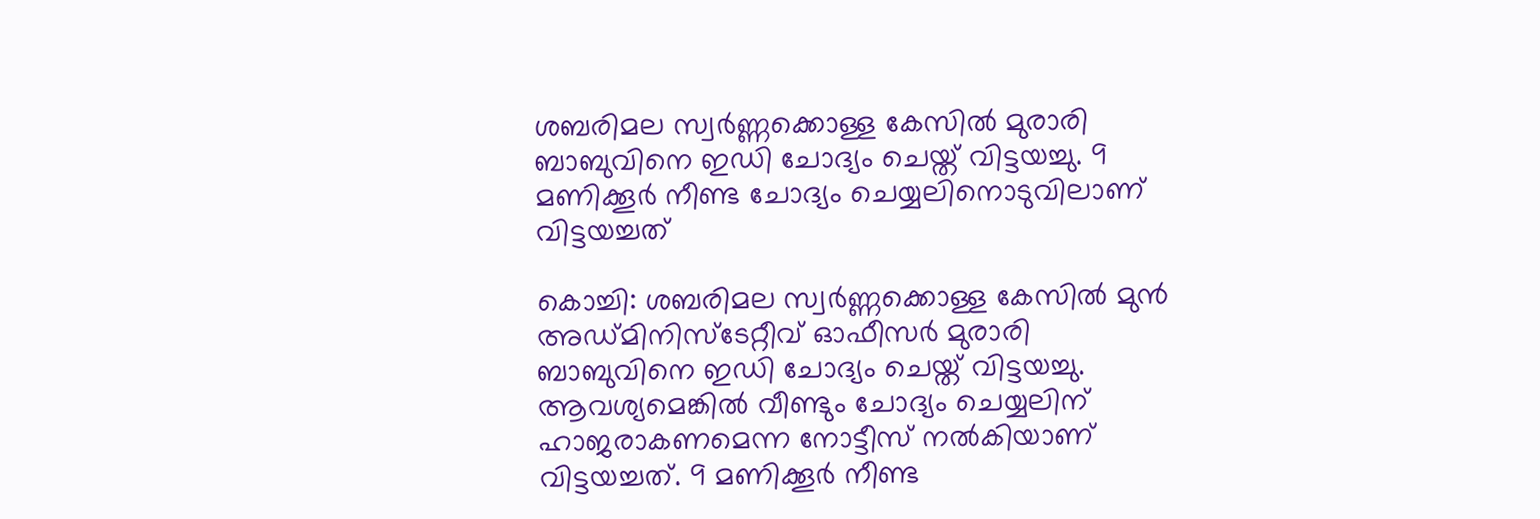ശബരിമല സ്വർണ്ണക്കൊള്ള കേസിൽ മുരാരി ബാബുവിനെ ഇഡി ചോദ്യം ചെയ്ത് വിട്ടയച്ചു. 9 മണിക്കൂർ നീണ്ട ചോദ്യം ചെയ്യലിനൊടുവിലാണ്  വിട്ടയച്ചത്

കൊച്ചി: ശബരിമല സ്വർണ്ണക്കൊള്ള കേസിൽ മുൻ അഡ്മിനിസ്ടേറ്റീവ് ഓഫീസർ മുരാരി ബാബുവിനെ ഇഡി ചോദ്യം ചെയ്ത് വിട്ടയച്ചു. ആവശ്യമെങ്കിൽ വീണ്ടും ചോദ്യം ചെയ്യലിന് ഹാജരാകണമെന്ന നോട്ടീസ് നൽകിയാണ് വിട്ടയച്ചത്. 9 മണിക്കൂർ നീണ്ട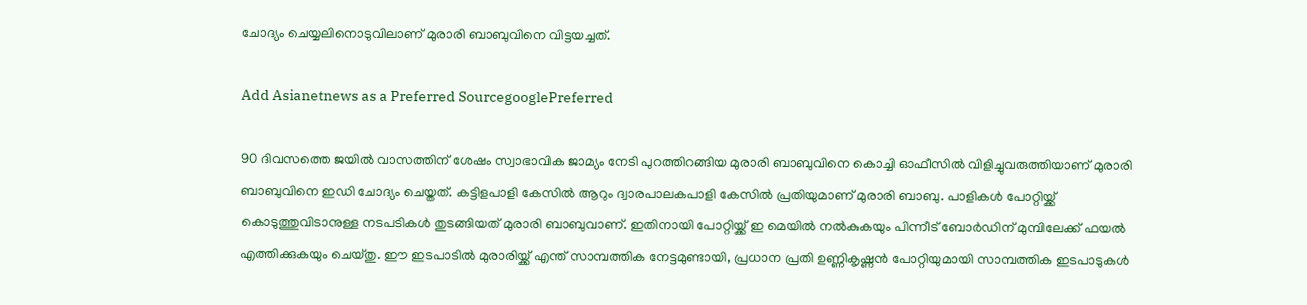ചോദ്യം ചെയ്യലിനൊടുവിലാണ് മുരാരി ബാബുവിനെ വിട്ടയച്ചത്.

Add Asianetnews as a Preferred SourcegooglePreferred

90 ദിവസത്തെ ജയിൽ വാസത്തിന് ശേഷം സ്വാഭാവിക ജാമ്യം നേടി പുറത്തിറങ്ങിയ മുരാരി ബാബുവിനെ കൊച്ചി ഓഫീസിൽ വിളിച്ചുവരുത്തിയാണ് മുരാരി ബാബുവിനെ ഇഡി ചോദ്യം ചെയ്തത്. കട്ടിളപാളി കേസിൽ ആറും ദ്വാരപാലകപാളി കേസിൽ പ്രതിയുമാണ് മുരാരി ബാബു. പാളികൾ പോറ്റിയ്ക്ക് കൊടുത്തുവിടാനുള്ള നടപടികൾ തുടങ്ങിയത് മുരാരി ബാബുവാണ്. ഇതിനായി പോറ്റിയ്ക്ക് ഇ മെയിൽ നൽകുകയും പിന്നീട് ബോ‍‍ർഡിന് മുമ്പിലേക്ക് ഫയൽ എത്തിക്കുകയും ചെയ്തു. ഈ ഇടപാടിൽ മുരാരിയ്ക്ക് എന്ത് സാമ്പത്തിക നേട്ടമുണ്ടായി, പ്രധാന പ്രതി ഉണ്ണികൃഷ്ണൻ പോറ്റിയുമായി സാമ്പത്തിക ഇടപാടുകൾ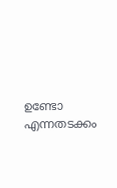ഉണ്ടോ എന്നതടക്കം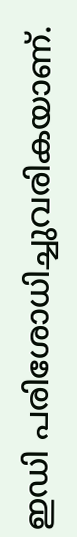ഇഡി പരിശോധിച്ചുവരികയാണ്.